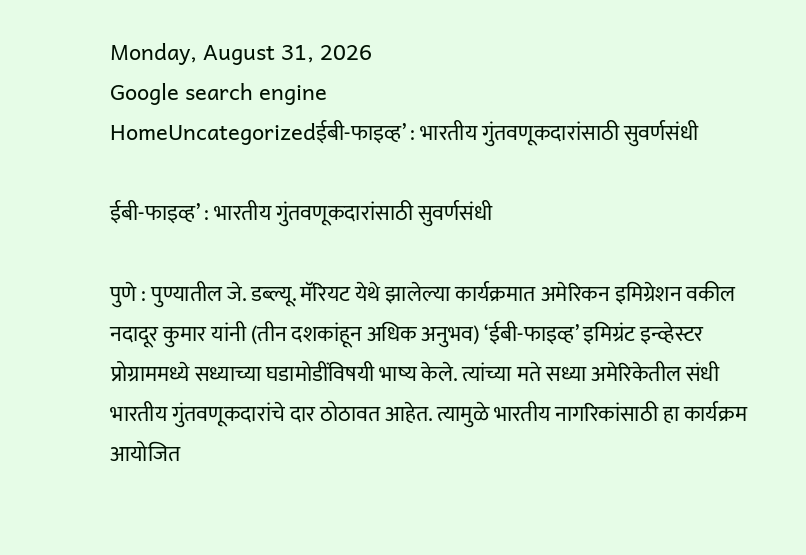Monday, August 31, 2026
Google search engine
HomeUncategorizedईबी-फाइव्ह’ : भारतीय गुंतवणूकदारांसाठी सुवर्णसंधी

ईबी-फाइव्ह’ : भारतीय गुंतवणूकदारांसाठी सुवर्णसंधी

पुणे : पुण्यातील जे. डब्ल्यू. मॅरियट येथे झालेल्या कार्यक्रमात अमेरिकन इमिग्रेशन वकील नदादूर कुमार यांनी (तीन दशकांहून अधिक अनुभव) ‘ईबी-फाइव्ह’ इमिग्रंट इन्व्हेस्टर प्रोग्राममध्ये सध्याच्या घडामोडींविषयी भाष्य केले. त्यांच्या मते सध्या अमेरिकेतील संधी भारतीय गुंतवणूकदारांचे दार ठोठावत आहेत. त्यामुळे भारतीय नागरिकांसाठी हा कार्यक्रम आयोजित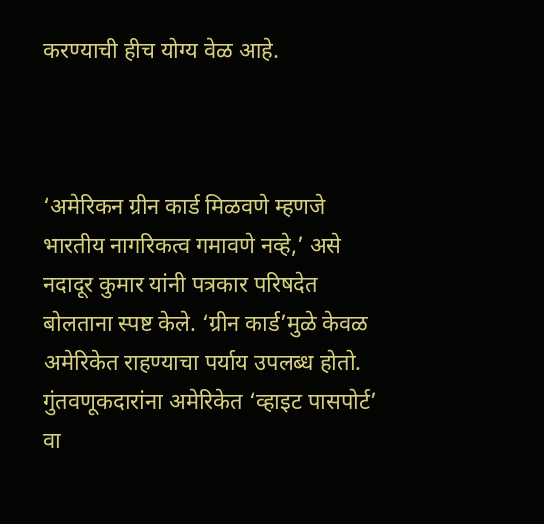करण्याची हीच योग्य वेळ आहे.



‘अमेरिकन ग्रीन कार्ड मिळवणे म्हणजे भारतीय नागरिकत्व गमावणे नव्हे,’ असे नदादूर कुमार यांनी पत्रकार परिषदेत बोलताना स्पष्ट केले. ‘ग्रीन कार्ड’मुळे केवळ अमेरिकेत राहण्याचा पर्याय उपलब्ध होतो. गुंतवणूकदारांना अमेरिकेत ‘व्हाइट पासपोर्ट’ वा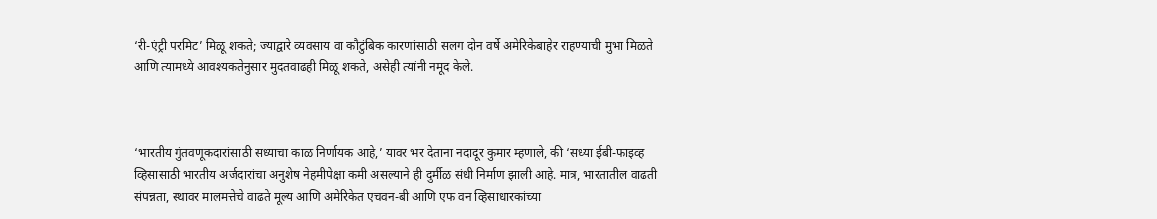‘री-एंट्री परमिट’ मिळू शकते; ज्याद्वारे व्यवसाय वा कौटुंबिक कारणांसाठी सलग दोन वर्षे अमेरिकेबाहेर राहण्याची मुभा मिळते आणि त्यामध्ये आवश्यकतेनुसार मुदतवाढही मिळू शकते, असेही त्यांनी नमूद केले.



‘भारतीय गुंतवणूकदारांसाठी सध्याचा काळ निर्णायक आहे,’ यावर भर देताना नदादूर कुमार म्हणाले, की ‘सध्या ईबी-फाइव्ह व्हिसासाठी भारतीय अर्जदारांचा अनुशेष नेहमीपेक्षा कमी असल्याने ही दुर्मीळ संधी निर्माण झाली आहे. मात्र, भारतातील वाढती संपन्नता, स्थावर मालमत्तेचे वाढते मूल्य आणि अमेरिकेत एचवन-बी आणि एफ वन व्हिसाधारकांच्या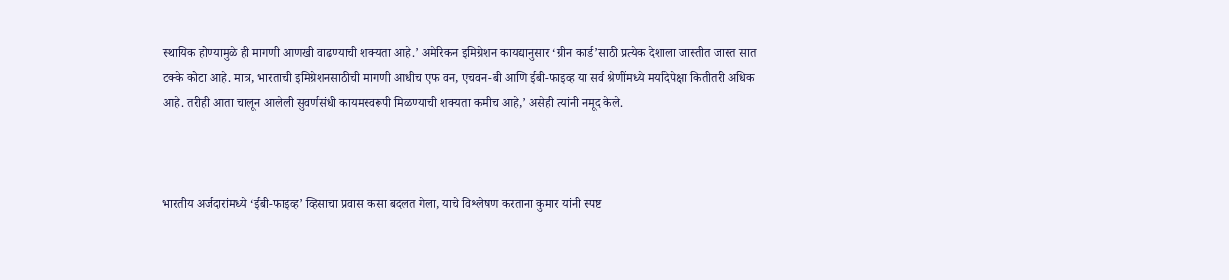स्थायिक होण्यामुळे ही मागणी आणखी वाढण्याची शक्यता आहे.’ अमेरिकन इमिग्रेशन कायद्यानुसार ‘ग्रीन कार्ड’साठी प्रत्येक देशाला जास्तीत जास्त सात टक्के कोटा आहे. मात्र, भारताची इमिग्रेशनसाठीची मागणी आधीच एफ वन, एचवन-बी आणि ईबी-फाइव्ह या सर्व श्रेणींमध्ये मर्यादेपेक्षा कितीतरी अधिक आहे. तरीही आता चालून आलेली सुवर्णसंधी कायमस्वरूपी मिळण्याची शक्यता कमीच आहे,’ असेही त्यांनी नमूद केले.



भारतीय अर्जदारांमध्ये ‘ईबी-फाइव्ह’ व्हिसाचा प्रवास कसा बदलत गेला, याचे विश्लेषण करताना कुमार यांनी स्पष्ट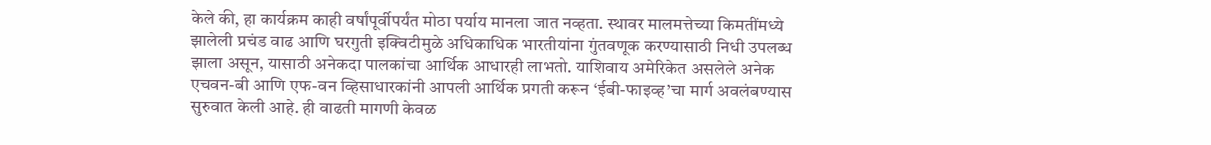केले की, हा कार्यक्रम काही वर्षांपूर्वीपर्यंत मोठा पर्याय मानला जात नव्हता. स्थावर मालमत्तेच्या किमतींमध्ये झालेली प्रचंड वाढ आणि घरगुती इक्विटीमुळे अधिकाधिक भारतीयांना गुंतवणूक करण्यासाठी निधी उपलब्ध झाला असून, यासाठी अनेकदा पालकांचा आर्थिक आधारही लाभतो. याशिवाय अमेरिकेत असलेले अनेक एचवन-बी आणि एफ-वन व्हिसाधारकांनी आपली आर्थिक प्रगती करून ‘ईबी-फाइव्ह’चा मार्ग अवलंबण्यास सुरुवात केली आहे. ही वाढती मागणी केवळ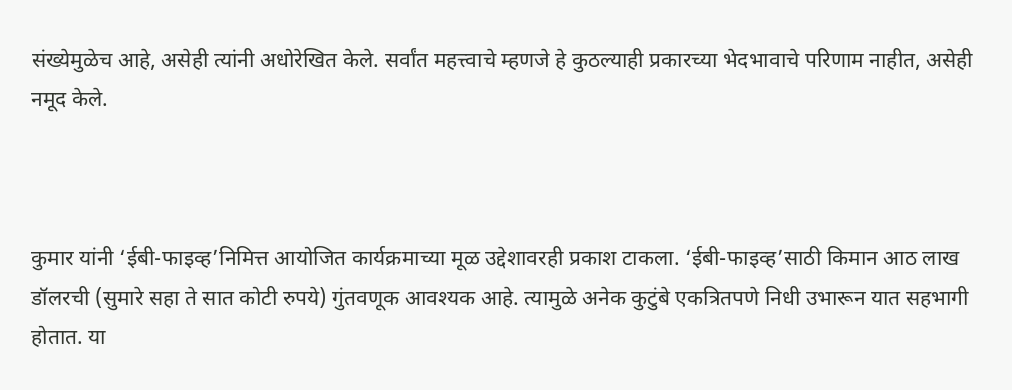संख्येमुळेच आहे, असेही त्यांनी अधोरेखित केले. सर्वांत महत्त्वाचे म्हणजे हे कुठल्याही प्रकारच्या भेदभावाचे परिणाम नाहीत, असेही नमूद केले.



कुमार यांनी ‘ईबी-फाइव्ह’निमित्त आयोजित कार्यक्रमाच्या मूळ उद्देशावरही प्रकाश टाकला. ‘ईबी-फाइव्ह’साठी किमान आठ लाख डॉलरची (सुमारे सहा ते सात कोटी रुपये) गुंतवणूक आवश्यक आहे. त्यामुळे अनेक कुटुंबे एकत्रितपणे निधी उभारून यात सहभागी होतात. या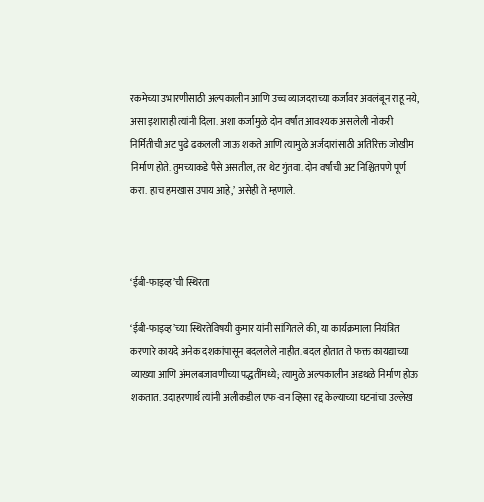रकमेच्या उभारणीसाठी अल्पकालीन आणि उच्च व्याजदराच्या कर्जांवर अवलंबून राहू नये, असा इशाराही त्यांनी दिला. अशा कर्जांमुळे दोन वर्षांत आवश्यक असलेली नोकरी निर्मितीची अट पुढे ढकलली जाऊ शकते आणि त्यामुळे अर्जदारांसाठी अतिरिक्त जोखीम निर्माण होते. तुमच्याकडे पैसे असतील, तर थेट गुंतवा. दोन वर्षांची अट निश्चितपणे पूर्ण करा. हाच हमखास उपाय आहे,’ असेही ते म्हणाले.



‘ईबी-फाइव्ह’ची स्थिरता

‘ईबी-फाइव्ह’च्या स्थिरतेविषयी कुमार यांनी सांगितले की, या कार्यक्रमाला नियंत्रित करणारे कायदे अनेक दशकांपासून बदललेले नाहीत. बदल होतात ते फक्त कायद्याच्या व्याख्या आणि अंमलबजावणीच्या पद्धतींमध्ये; त्यामुळे अल्पकालीन अडथळे निर्माण होऊ शकतात. उदाहरणार्थ त्यांनी अलीकडील एफ-वन व्हिसा रद्द केल्याच्या घटनांचा उल्लेख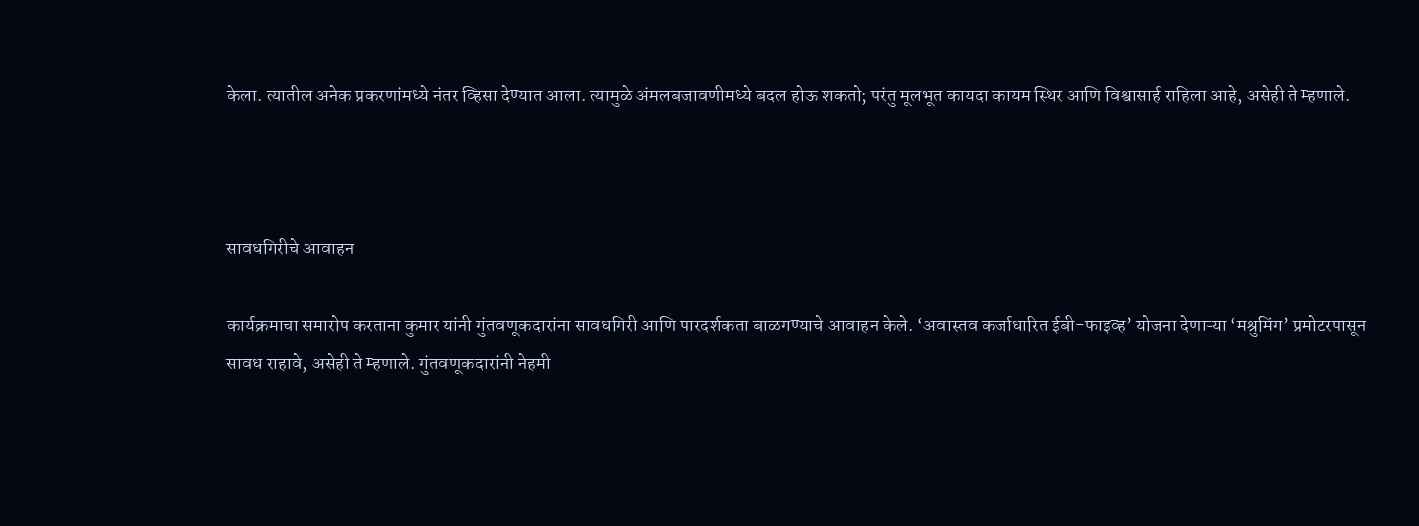केला. त्यातील अनेक प्रकरणांमध्ये नंतर व्हिसा देण्यात आला. त्यामुळे अंमलबजावणीमध्ये बदल होऊ शकतो; परंतु मूलभूत कायदा कायम स्थिर आणि विश्वासार्ह राहिला आहे, असेही ते म्हणाले.



सावधगिरीचे आवाहन

कार्यक्रमाचा समारोप करताना कुमार यांनी गुंतवणूकदारांना सावधगिरी आणि पारदर्शकता बाळगण्याचे आवाहन केले. ‘अवास्तव कर्जाधारित ईबी-फाइव्ह’ योजना देणाऱ्या ‘मश्रुमिंग’ प्रमोटरपासून सावध राहावे, असेही ते म्हणाले. गुंतवणूकदारांनी नेहमी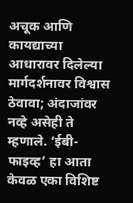अचूक आणि कायद्याच्या आधारावर दिलेल्या मार्गदर्शनावर विश्वास ठेवावा; अंदाजांवर नव्हे असेही ते म्हणाले. ‘ईबी-फाइव्ह’ हा आता केवळ एका विशिष्ट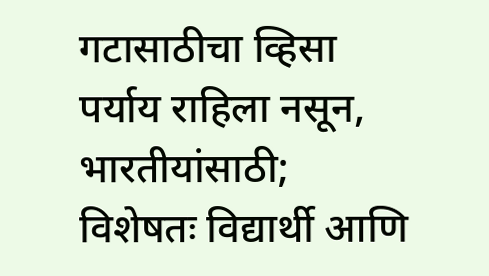गटासाठीचा व्हिसा पर्याय राहिला नसून, भारतीयांसाठी; विशेषतः विद्यार्थी आणि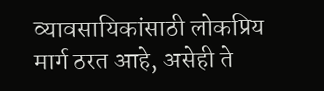व्यावसायिकांसाठी लोकप्रिय मार्ग ठरत आहे, असेही ते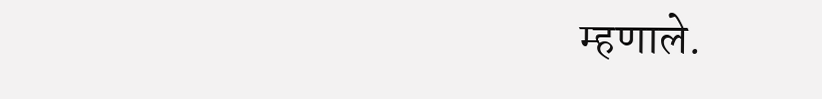म्हणाले.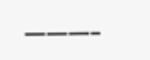———–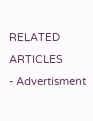RELATED ARTICLES
- Advertisment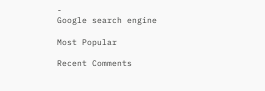-
Google search engine

Most Popular

Recent Comments